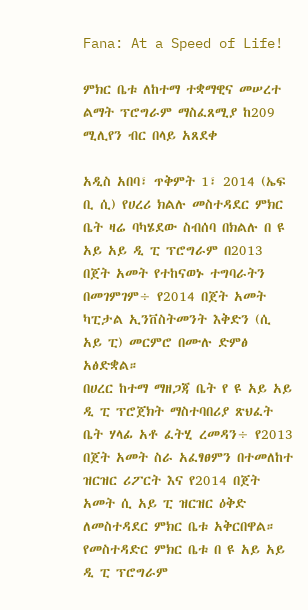Fana: At a Speed of Life!

ምክር ቤቱ ለከተማ ተቋማዊና መሠረተ ልማት ፕሮግራም ማስፈጸሚያ ከ209 ሚሊየን ብር በላይ አጸደቀ

አዲስ አበባ፣ ጥቅምት 1፣ 2014 (ኤፍ ቢ ሲ) የሀረሪ ክልሉ መስተዳደር ምክር ቤት ዛሬ ባካሄደው ስብሰባ በክልሉ በ ዩ አይ አይ ዲ ፒ ፕሮግራም በ2013 በጀት አመት የተከናወኑ ተግባራትን በመገምገም÷ የ2014 በጀት አመት ካፒታል ኢንቨስትመንት እቅድን (ሲ አይ ፒ) መርምሮ በሙሉ ድምፅ አፅድቋል።
በሀረር ከተማ ማዘጋጃ ቤት የ ዩ አይ አይ ዲ ፒ ፕሮጀክት ማስተባበሪያ ጽህፈት ቤት ሃላፊ አቶ ፈትሂ ረመዳን÷ የ2013 በጀት አመት ስራ አፈፃፀምን በተመለከተ ዝርዝር ሪፖርት እና የ2014 በጀት አመት ሲ አይ ፒ ዝርዝር ዕቅድ ለመስተዳደር ምክር ቤቱ አቅርበዋል።
የመስተዳድር ምክር ቤቱ በ ዩ አይ አይ ዲ ፒ ፕሮግራም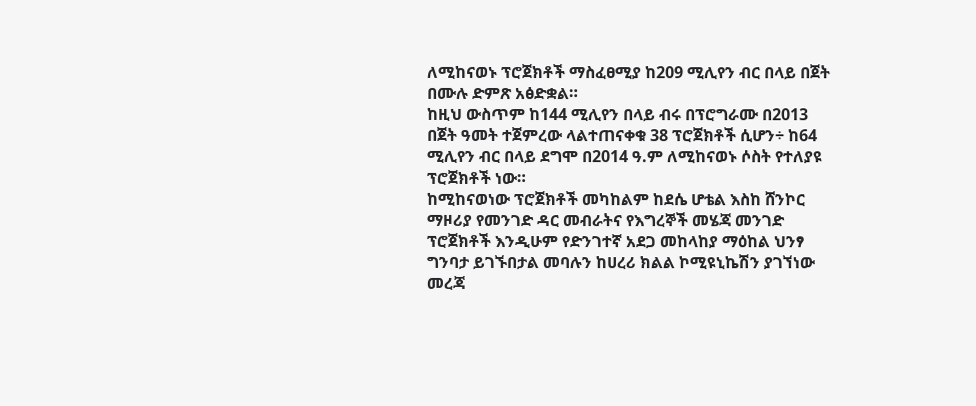ለሚከናወኑ ፕሮጀክቶች ማስፈፀሚያ ከ209 ሚሊየን ብር በላይ በጀት በሙሉ ድምጽ አፅድቋል።
ከዚህ ውስጥም ከ144 ሚሊየን በላይ ብሩ በፕሮግራሙ በ2013 በጀት ዓመት ተጀምረው ላልተጠናቀቁ 38 ፕሮጀክቶች ሲሆን÷ ከ64 ሚሊየን ብር በላይ ደግሞ በ2014 ዓ.ም ለሚከናወኑ ሶስት የተለያዩ ፕሮጀክቶች ነው።
ከሚከናወነው ፕሮጀክቶች መካከልም ከደሴ ሆቴል እስከ ሸንኮር ማዞሪያ የመንገድ ዳር መብራትና የእግረኞች መሄጃ መንገድ ፕሮጀክቶች እንዲሁም የድንገተኛ አደጋ መከላከያ ማዕከል ህንፃ ግንባታ ይገኙበታል መባሉን ከሀረሪ ክልል ኮሚዩኒኬሽን ያገኘነው መረጃ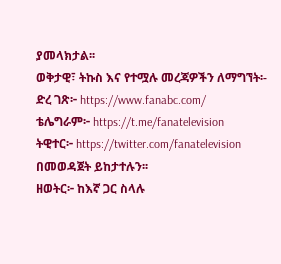ያመላክታል፡፡
ወቅታዊ፣ ትኩስ እና የተሟሉ መረጃዎችን ለማግኘት፡-
ድረ ገጽ፦ https://www.fanabc.com/
ቴሌግራም፦ https://t.me/fanatelevision
ትዊተር፦ https://twitter.com/fanatelevision በመወዳጀት ይከታተሉን፡፡
ዘወትር፦ ከእኛ ጋር ስላሉ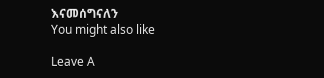እናመሰግናለን
You might also like

Leave A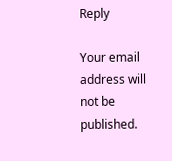Reply

Your email address will not be published.